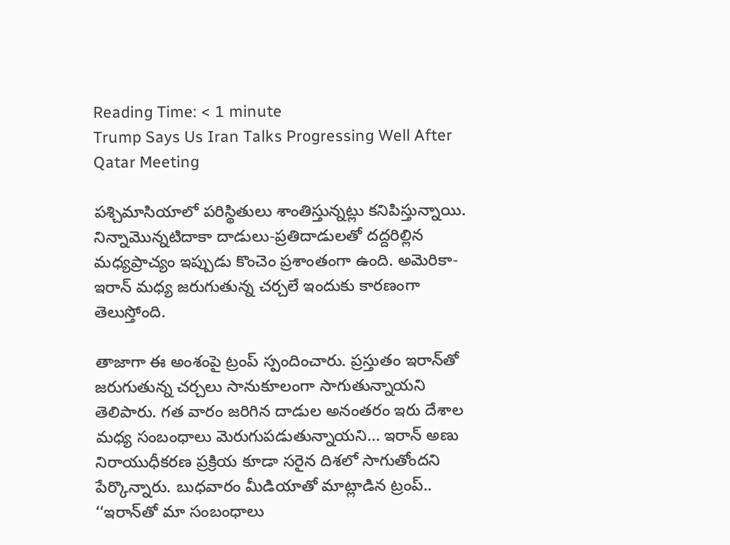Reading Time: < 1 minute
Trump Says Us Iran Talks Progressing Well After Qatar Meeting

పశ్చిమాసియాలో పరిస్థితులు శాంతిస్తున్నట్లు కనిపిస్తున్నాయి. నిన్నామొన్నటిదాకా దాడులు-ప్రతిదాడులతో దద్దరిల్లిన మధ్యప్రాచ్యం ఇప్పుడు కొంచెం ప్రశాంతంగా ఉంది. అమెరికా-ఇరాన్ మధ్య జరుగుతున్న చర్చలే ఇందుకు కారణంగా తెలుస్తోంది.

తాజాగా ఈ అంశంపై ట్రంప్ స్పందించారు. ప్రస్తుతం ఇరాన్‌తో జరుగుతున్న చర్చలు సానుకూలంగా సాగుతున్నాయని తెలిపారు. గత వారం జరిగిన దాడుల అనంతరం ఇరు దేశాల మధ్య సంబంధాలు మెరుగుపడుతున్నాయని… ఇరాన్ అణు నిరాయుధీకరణ ప్రక్రియ కూడా సరైన దిశలో సాగుతోందని పేర్కొన్నారు. బుధవారం మీడియాతో మాట్లాడిన ట్రంప్.. ‘‘ఇరాన్‌తో మా సంబంధాలు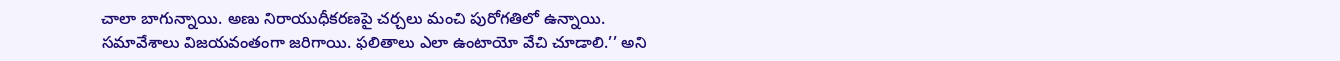చాలా బాగున్నాయి. అణు నిరాయుధీకరణపై చర్చలు మంచి పురోగతిలో ఉన్నాయి. సమావేశాలు విజయవంతంగా జరిగాయి. ఫలితాలు ఎలా ఉంటాయో వేచి చూడాలి.’’ అని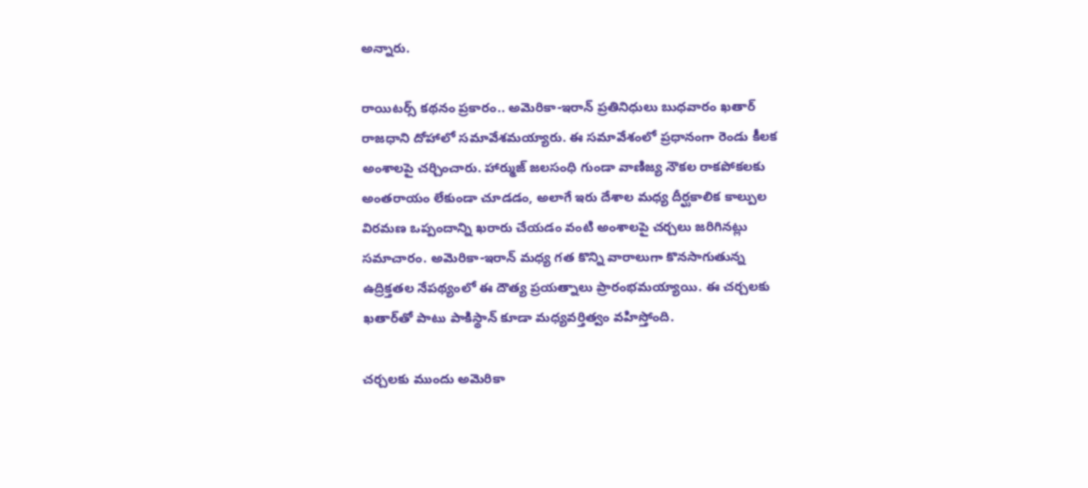అన్నారు.

రాయిటర్స్ కథనం ప్రకారం.. అమెరికా-ఇరాన్ ప్రతినిధులు బుధవారం ఖతార్ రాజధాని దోహాలో సమావేశమయ్యారు. ఈ సమావేశంలో ప్రధానంగా రెండు కీలక అంశాలపై చర్చించారు. హార్ముజ్ జలసంధి గుండా వాణిజ్య నౌకల రాకపోకలకు అంతరాయం లేకుండా చూడడం, అలాగే ఇరు దేశాల మధ్య దీర్ఘకాలిక కాల్పుల విరమణ ఒప్పందాన్ని ఖరారు చేయడం వంటి అంశాలపై చర్చలు జరిగినట్లు సమాచారం. అమెరికా-ఇరాన్ మధ్య గత కొన్ని వారాలుగా కొనసాగుతున్న ఉద్రిక్తతల నేపథ్యంలో ఈ దౌత్య ప్రయత్నాలు ప్రారంభమయ్యాయి. ఈ చర్చలకు ఖతార్‌తో పాటు పాకిస్థాన్ కూడా మధ్యవర్తిత్వం వహిస్తోంది.

చర్చలకు ముందు అమెరికా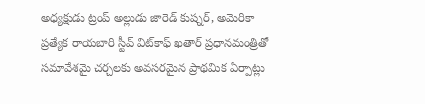అధ్యక్షుడు ట్రంప్ అల్లుడు జారెడ్ కుష్నర్, అమెరికా ప్రత్యేక రాయబారి స్టీవ్ విట్‌కాఫ్ ఖతార్ ప్రధానమంత్రితో సమావేశమై చర్చలకు అవసరమైన ప్రాథమిక ఏర్పాట్లు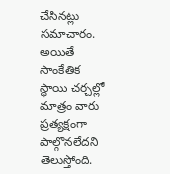చేసినట్లు సమాచారం. అయితే సాంకేతిక స్థాయి చర్చల్లో మాత్రం వారు ప్రత్యక్షంగా పాల్గొనలేదని తెలుస్తోంది.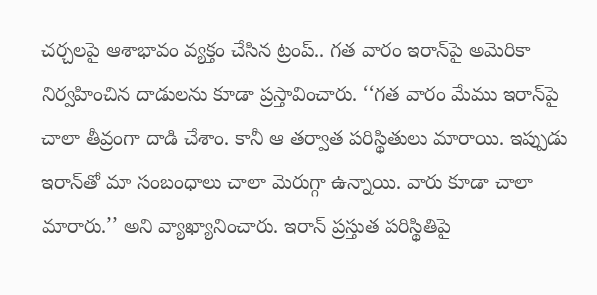చర్చలపై ఆశాభావం వ్యక్తం చేసిన ట్రంప్.. గత వారం ఇరాన్‌పై అమెరికా నిర్వహించిన దాడులను కూడా ప్రస్తావించారు. ‘‘గత వారం మేము ఇరాన్‌పై చాలా తీవ్రంగా దాడి చేశాం. కానీ ఆ తర్వాత పరిస్థితులు మారాయి. ఇప్పుడు ఇరాన్‌తో మా సంబంధాలు చాలా మెరుగ్గా ఉన్నాయి. వారు కూడా చాలా మారారు.’’ అని వ్యాఖ్యానించారు. ఇరాన్ ప్రస్తుత పరిస్థితిపై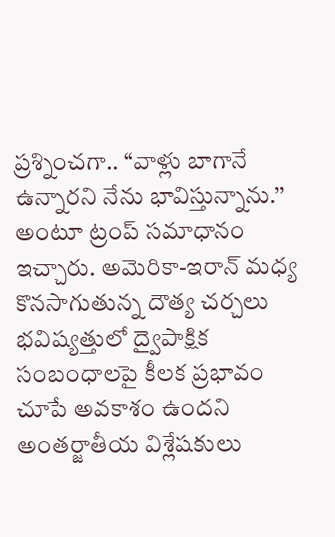ప్రశ్నించగా.. ‘‘వాళ్లు బాగానే ఉన్నారని నేను భావిస్తున్నాను.’’ అంటూ ట్రంప్ సమాధానం ఇచ్చారు. అమెరికా-ఇరాన్ మధ్య కొనసాగుతున్న దౌత్య చర్చలు భవిష్యత్తులో ద్వైపాక్షిక సంబంధాలపై కీలక ప్రభావం చూపే అవకాశం ఉందని అంతర్జాతీయ విశ్లేషకులు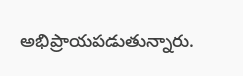అభిప్రాయపడుతున్నారు.